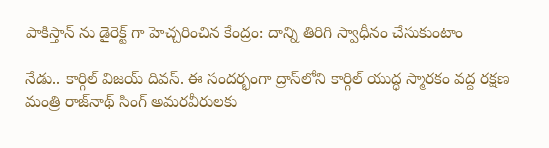పాకిస్తాన్ ను డైరెక్ట్ గా హెచ్చరించిన కేంద్రం: దాన్ని తిరిగి స్వాధీనం చేసుకుంటాం

నేడు.. కార్గిల్ విజయ్ దివస్. ఈ సందర్భంగా ద్రాస్‌లోని కార్గిల్ యుద్ధ స్మారకం వద్ద రక్షణ మంత్రి రాజ్‌నాథ్ సింగ్ అమరవీరులకు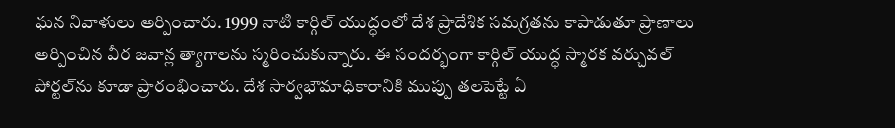ఘన నివాళులు అర్పించారు. 1999 నాటి కార్గిల్ యుద్ధంలో దేశ ప్రాదేశిక సమగ్రతను కాపాడుతూ ప్రాణాలు అర్పించిన వీర జవాన్ల త్యాగాలను స్మరించుకున్నారు. ఈ సందర్భంగా కార్గిల్ యుద్ధ స్మారక వర్చువల్ పోర్టల్‌ను కూడా ప్రారంభించారు. దేశ సార్వభౌమాధికారానికి ముప్పు తలపెట్టే ఏ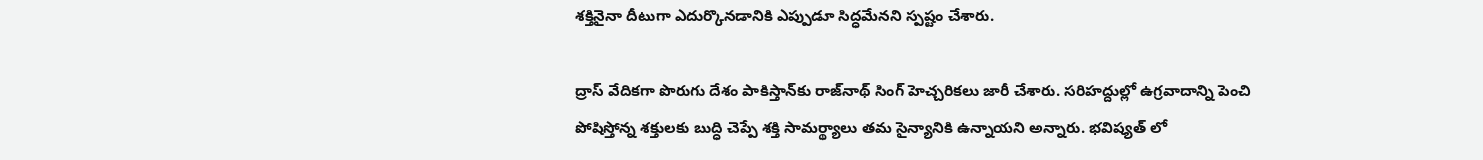శక్తినైనా దీటుగా ఎదుర్కొనడానికి ఎప్పుడూ సిద్ధమేనని స్పష్టం చేశారు.

ద్రాస్ వేదికగా పొరుగు దేశం పాకిస్తాన్‌కు రాజ్‌నాథ్ సింగ్ హెచ్చరికలు జారీ చేశారు. సరిహద్దుల్లో ఉగ్రవాదాన్ని పెంచి పోషిస్తోన్న శక్తులకు బుద్ధి చెప్పే శక్తి సామర్థ్యాలు తమ సైన్యానికి ఉన్నాయని అన్నారు. భవిష్యత్ లో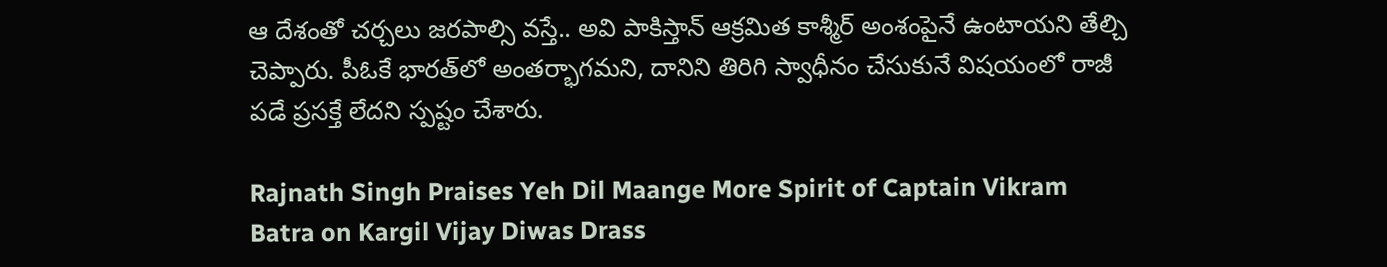ఆ దేశంతో చర్చలు జరపాల్సి వస్తే.. అవి పాకిస్తాన్ ఆక్రమిత కాశ్మీర్ అంశంపైనే ఉంటాయని తేల్చి చెప్పారు. పీఓకే భారత్‌లో అంతర్భాగమని, దానిని తిరిగి స్వాధీనం చేసుకునే విషయంలో రాజీ పడే ప్రసక్తే లేదని స్పష్టం చేశారు.

Rajnath Singh Praises Yeh Dil Maange More Spirit of Captain Vikram Batra on Kargil Vijay Diwas Drass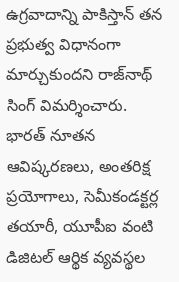ఉగ్రవాదాన్ని పాకిస్తాన్ తన ప్రభుత్వ విధానంగా మార్చుకుందని రాజ్‌నాథ్ సింగ్ విమర్శించారు. భారత్ నూతన ఆవిష్కరణలు, అంతరిక్ష ప్రయోగాలు, సెమీకండక్టర్ల తయారీ, యూపీఐ వంటి డిజిటల్ ఆర్థిక వ్యవస్థల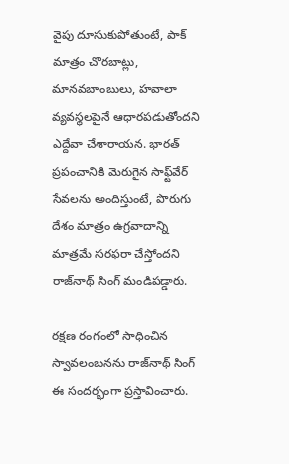వైపు దూసుకుపోతుంటే, పాక్ మాత్రం చొరబాట్లు, మానవబాంబులు, హవాలా వ్యవస్థలపైనే ఆధారపడుతోందని ఎద్దేవా చేశారాయన. భారత్ ప్రపంచానికి మెరుగైన సాఫ్ట్‌వేర్ సేవలను అందిస్తుంటే, పొరుగు దేశం మాత్రం ఉగ్రవాదాన్ని మాత్రమే సరఫరా చేస్తోందని రాజ్‌నాథ్ సింగ్ మండిపడ్డారు.

రక్షణ రంగంలో సాధించిన స్వావలంబనను రాజ్‌నాథ్ సింగ్ ఈ సందర్భంగా ప్రస్తావించారు.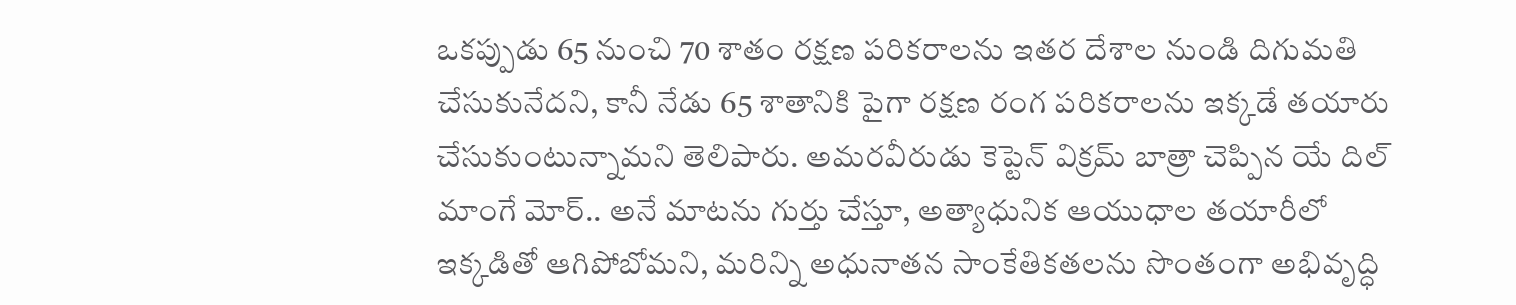ఒకప్పుడు 65 నుంచి 70 శాతం రక్షణ పరికరాలను ఇతర దేశాల నుండి దిగుమతి చేసుకునేదని, కానీ నేడు 65 శాతానికి పైగా రక్షణ రంగ పరికరాలను ఇక్కడే తయారు చేసుకుంటున్నామని తెలిపారు. అమరవీరుడు కెప్టెన్ విక్రమ్ బాత్రా చెప్పిన యే దిల్ మాంగే మోర్.. అనే మాటను గుర్తు చేస్తూ, అత్యాధునిక ఆయుధాల తయారీలో ఇక్కడితో ఆగిపోబోమని, మరిన్ని అధునాతన సాంకేతికతలను సొంతంగా అభివృద్ధి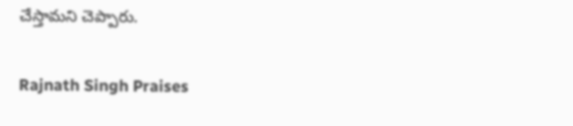చేస్తామని చెప్పారు.

Rajnath Singh Praises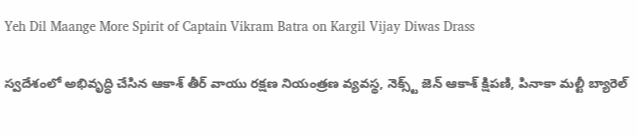Yeh Dil Maange More Spirit of Captain Vikram Batra on Kargil Vijay Diwas Drass

స్వదేశంలో అభివృద్ధి చేసిన ఆకాశ్ తీర్ వాయు రక్షణ నియంత్రణ వ్యవస్థ, నెక్స్ట్ జెన్ ఆకాశ్ క్షిపణి, పినాకా మల్టీ బ్యారెల్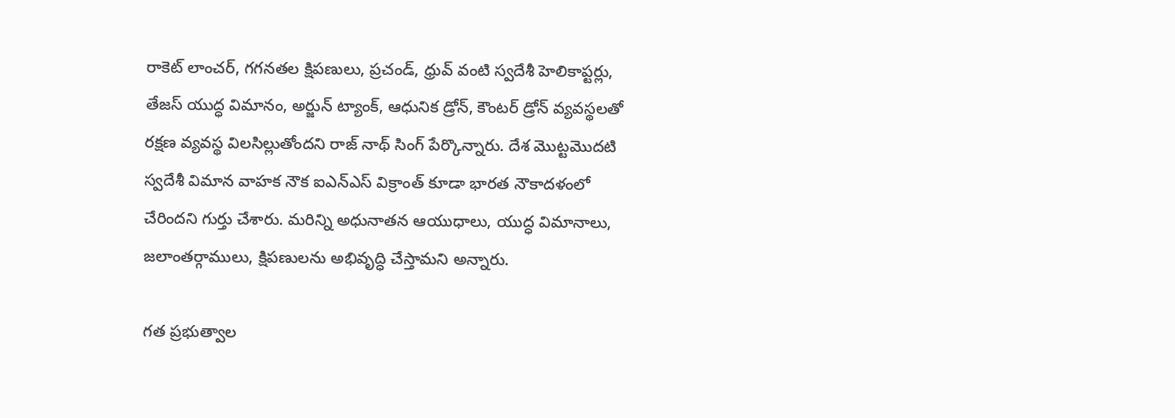రాకెట్ లాంచర్, గగనతల క్షిపణులు, ప్రచండ్, ధ్రువ్ వంటి స్వదేశీ హెలికాప్టర్లు, తేజస్ యుద్ధ విమానం, అర్జున్ ట్యాంక్, ఆధునిక డ్రోన్, కౌంటర్ డ్రోన్ వ్యవస్థలతో రక్షణ వ్యవస్థ విలసిల్లుతోందని రాజ్ నాథ్ సింగ్ పేర్కొన్నారు. దేశ మొట్టమొదటి స్వదేశీ విమాన వాహక నౌక ఐఎన్ఎస్ విక్రాంత్ కూడా భారత నౌకాదళంలో చేరిందని గుర్తు చేశారు. మరిన్ని అధునాతన ఆయుధాలు, యుద్ధ విమానాలు, జలాంతర్గాములు, క్షిపణులను అభివృద్ధి చేస్తామని అన్నారు.

గత ప్రభుత్వాల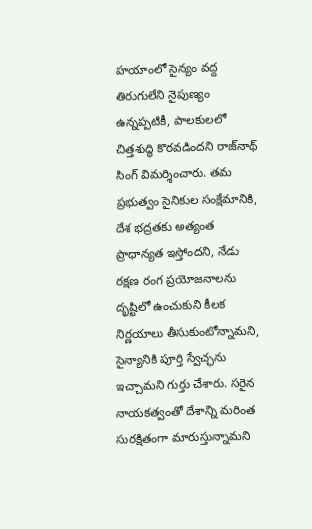హయాంలో సైన్యం వద్ద తిరుగులేని నైపుణ్యం ఉన్నప్పటికీ, పాలకులలో చిత్తశుద్ధి కొరవడిందని రాజ్‌నాథ్ సింగ్ విమర్శించారు. తమ ప్రభుత్వం సైనికుల సంక్షేమానికి, దేశ భద్రతకు అత్యంత ప్రాధాన్యత ఇస్తోందని, నేడు రక్షణ రంగ ప్రయోజనాలను దృష్టిలో ఉంచుకుని కీలక నిర్ణయాలు తీసుకుంటోన్నామని, సైన్యానికి పూర్తి స్వేచ్ఛను ఇచ్చామని గుర్తు చేశారు. సరైన నాయకత్వంతో దేశాన్ని మరింత సురక్షితంగా మారుస్తున్నామని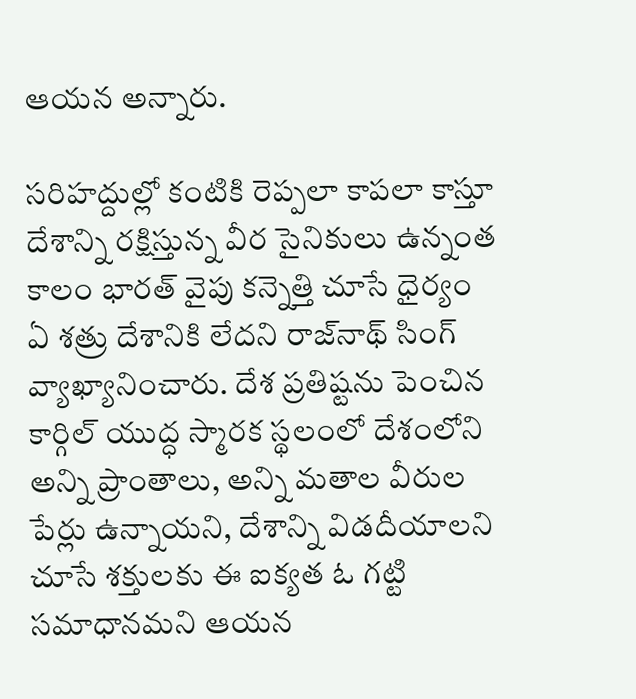ఆయన అన్నారు.

సరిహద్దుల్లో కంటికి రెప్పలా కాపలా కాస్తూ దేశాన్ని రక్షిస్తున్న వీర సైనికులు ఉన్నంత కాలం భారత్ వైపు కన్నెత్తి చూసే ధైర్యం ఏ శత్రు దేశానికి లేదని రాజ్‌నాథ్ సింగ్ వ్యాఖ్యానించారు. దేశ ప్రతిష్టను పెంచిన కార్గిల్ యుద్ధ స్మారక స్థలంలో దేశంలోని అన్ని ప్రాంతాలు, అన్ని మతాల వీరుల పేర్లు ఉన్నాయని, దేశాన్ని విడదీయాలని చూసే శక్తులకు ఈ ఐక్యత ఓ గట్టి సమాధానమని ఆయన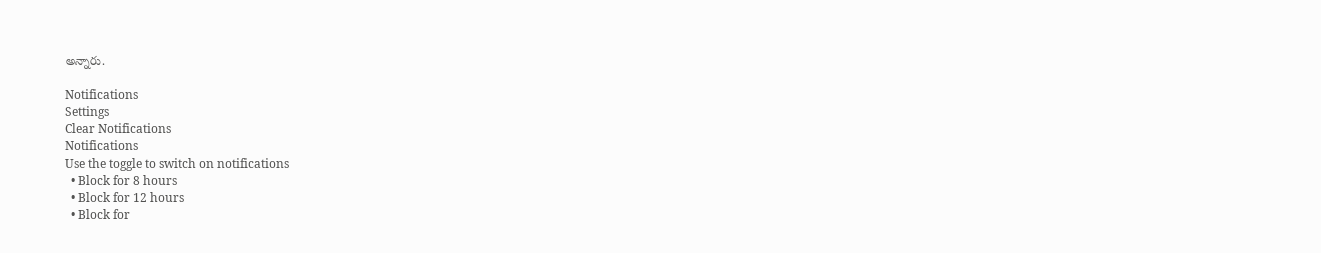అన్నారు.

Notifications
Settings
Clear Notifications
Notifications
Use the toggle to switch on notifications
  • Block for 8 hours
  • Block for 12 hours
  • Block for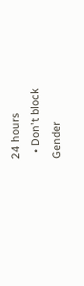24 hours
  • Don't block
Gender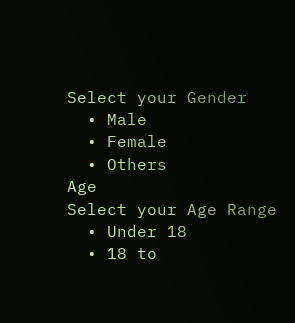Select your Gender
  • Male
  • Female
  • Others
Age
Select your Age Range
  • Under 18
  • 18 to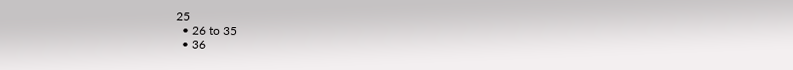25
  • 26 to 35
  • 36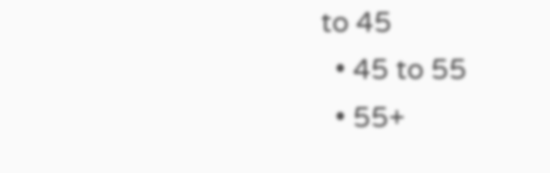to 45
  • 45 to 55
  • 55+